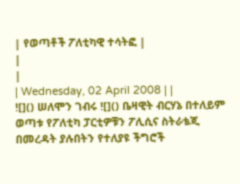| የወጣቶች ፖለቲካዊ ተሳትፎ |
|
|
| Wednesday, 02 April 2008 | |
![]() ሠለሞን ገብሩ ![]() ቤዛዊት ብርሃኔ በተለይም ወጣቱ የፖለቲካ ፓርቲዎቹን ፖሊሲና ስትራቴጂ በመረዳት ያሉበትን የተለያዩ ችግሮች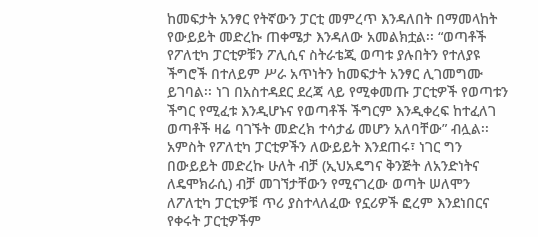ከመፍታት አንፃር የትኛውን ፓርቲ መምረጥ እንዳለበት በማመላከት የውይይት መድረኩ ጠቀሜታ እንዳለው አመልክቷል፡፡ “ወጣቶች የፖለቲካ ፓርቲዎቹን ፖሊሲና ስትራቴጂ ወጣቱ ያሉበትን የተለያዩ ችግሮች በተለይም ሥራ አጥነትን ከመፍታት አንፃር ሊገመግሙ ይገባል፡፡ ነገ በአስተዳደር ደረጃ ላይ የሚቀመጡ ፓርቲዎች የወጣቱን ችግር የሚፈቱ እንዲሆኑና የወጣቶች ችግርም እንዲቀረፍ ከተፈለገ ወጣቶች ዛሬ ባገኙት መድረክ ተሳታፊ መሆን አለባቸው” ብሏል፡፡ አምስት የፖለቲካ ፓርቲዎችን ለውይይት እንደጠሩ፣ ነገር ግን በውይይት መድረኩ ሁለት ብቻ (ኢህአዴግና ቅንጅት ለአንድነትና ለዴሞክራሲ) ብቻ መገኘታቸውን የሚናገረው ወጣት ሠለሞን ለፖለቲካ ፓርቲዎቹ ጥሪ ያስተላለፈው የኗሪዎች ፎረም እንደነበርና የቀሩት ፓርቲዎችም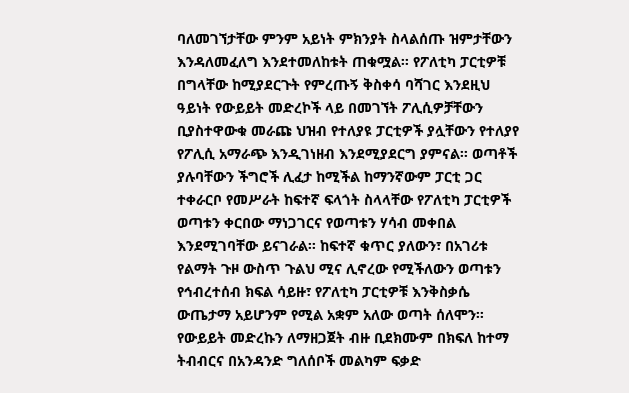ባለመገኘታቸው ምንም አይነት ምክንያት ስላልሰጡ ዝምታቸውን እንዳለመፈለግ እንደተመለከቱት ጠቁሟል፡፡ የፖለቲካ ፓርቲዎቹ በግላቸው ከሚያደርጉት የምረጡኝ ቅስቀሳ ባሻገር እንደዚህ ዓይነት የውይይት መድረኮች ላይ በመገኘት ፖሊሲዎቻቸውን ቢያስተዋውቁ መራጩ ህዝብ የተለያዩ ፓርቲዎች ያሏቸውን የተለያየ የፖሊሲ አማራጭ እንዲገነዘብ እንደሚያደርግ ያምናል፡፡ ወጣቶች ያሉባቸውን ችግሮች ሊፈታ ከሚችል ከማንኛውም ፓርቲ ጋር ተቀራርቦ የመሥራት ከፍተኛ ፍላጎት ስላላቸው የፖለቲካ ፓርቲዎች ወጣቱን ቀርበው ማነጋገርና የወጣቱን ሃሳብ መቀበል እንደሚገባቸው ይናገራል፡፡ ከፍተኛ ቁጥር ያለውን፣ በአገሪቱ የልማት ጉዞ ውስጥ ጉልህ ሚና ሊኖረው የሚችለውን ወጣቱን የኅብረተሰብ ክፍል ሳይዙ፣ የፖለቲካ ፓርቲዎቹ እንቅስቃሴ ውጤታማ አይሆንም የሚል አቋም አለው ወጣት ሰለሞን፡፡ የውይይት መድረኩን ለማዘጋጀት ብዙ ቢደክሙም በክፍለ ከተማ ትብብርና በአንዳንድ ግለሰቦች መልካም ፍቃድ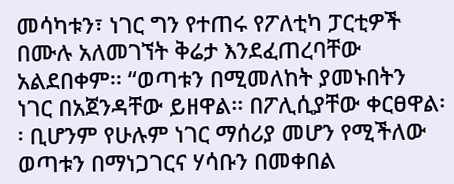መሳካቱን፣ ነገር ግን የተጠሩ የፖለቲካ ፓርቲዎች በሙሉ አለመገኘት ቅሬታ እንደፈጠረባቸው አልደበቀም፡፡ “ወጣቱን በሚመለከት ያመኑበትን ነገር በአጀንዳቸው ይዘዋል፡፡ በፖሊሲያቸው ቀርፀዋል፡፡ ቢሆንም የሁሉም ነገር ማሰሪያ መሆን የሚችለው ወጣቱን በማነጋገርና ሃሳቡን በመቀበል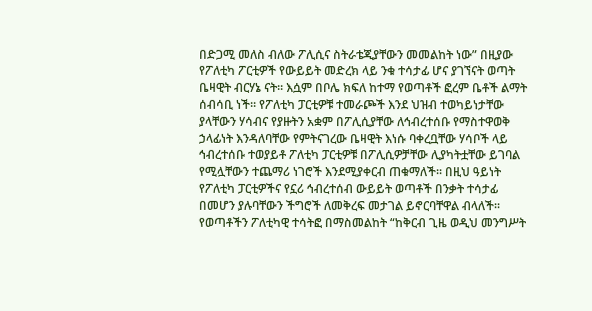በድጋሚ መለስ ብለው ፖሊሲና ስትራቴጂያቸውን መመልከት ነው” በዚያው የፖለቲካ ፖርቲዎች የውይይት መድረክ ላይ ንቁ ተሳታፊ ሆና ያገኘናት ወጣት ቤዛዊት ብርሃኔ ናት፡፡ እሷም በቦሌ ክፍለ ከተማ የወጣቶች ፎረም ቤቶች ልማት ሰብሳቢ ነች፡፡ የፖለቲካ ፓርቲዎቹ ተመራጮች እንደ ህዝብ ተወካይነታቸው ያላቸውን ሃሳብና የያዙትን አቋም በፖሊሲያቸው ለኅብረተሰቡ የማስተዋወቅ ኃላፊነት እንዳለባቸው የምትናገረው ቤዛዊት እነሱ ባቀረቧቸው ሃሳቦች ላይ ኅብረተሰቡ ተወያይቶ ፖለቲካ ፓርቲዎቹ በፖሊሲዎቻቸው ሊያካትቷቸው ይገባል የሚሏቸውን ተጨማሪ ነገሮች እንደሚያቀርብ ጠቁማለች፡፡ በዚህ ዓይነት የፖለቲካ ፓርቲዎችና የኗሪ ኅብረተሰብ ውይይት ወጣቶች በንቃት ተሳታፊ በመሆን ያሉባቸውን ችግሮች ለመቅረፍ መታገል ይኖርባቸዋል ብላለች፡፡ የወጣቶችን ፖለቲካዊ ተሳትፎ በማስመልከት “ከቅርብ ጊዜ ወዲህ መንግሥት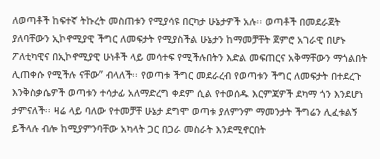ለወጣቶች ከፍተኛ ትኩረት መስጠቱን የሚያሳዩ በርካታ ሁኔታዎች አሉ፡፡ ወጣቶች በመደራጀት ያለባቸውን ኢኮኖሚያዊ ችግር ለመፍታት የሚያስችል ሁኔታን ከማመቻቸት ጀምሮ አገራዊ በሆኑ ፖለቲካዊና በኢኮኖሚያዊ ሁነቶች ላይ መሳተፍ የሚችሉበትን እድል መፍጠርና አቅማቸውን ማጎልበት ሊጠቀሱ የሚችሉ ናቸው” ብላለች፡፡ የወጣቱ ችግር መደራረብ የወጣቱን ችግር ለመፍታት በተደረጉ እንቅስቃሴዎች ወጣቱን ተሳታፊ አለማድረግ ቀደም ሲል የተወሰዱ እርምጃዎች ደካማ ጎን እንደሆነ ታምናለች፡፡ ዛሬ ላይ ባለው የተመቻቸ ሁኔታ ደግሞ ወጣቱ ያለምንም ማመንታት ችግሬን ሊፈቱልኝ ይችላሉ ብሎ ከሚያምንባቸው አካላት ጋር በጋራ መስራት እንደሚኖርበት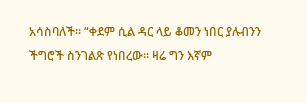አሳስባለች፡፡ “ቀደም ሲል ዳር ላይ ቆመን ነበር ያሉብንን ችግሮች ስንገልጽ የነበረው፡፡ ዛሬ ግን እኛም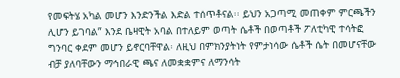የመፍትሄ አካል መሆን እንድንችል እድል ተሰጥቶናል፡፡ ይህን አጋጣሚ መጠቀም ምርጫችን ሊሆን ይገባል” እንደ ቤዛዊት አባል በተለይም ወጣት ሴቶች በወጣቶች ፖለቲካዊ ተሳትፎ ግንባር ቀደም መሆን ይኖርባቸዋል፡ ለዚህ በምክንያትነት የምታነሳው ሴቶች ሴት በመሆናቸው ብቻ ያለባቸውን ማኅበራዊ ጫና ለመቋቋምና ለማንሳት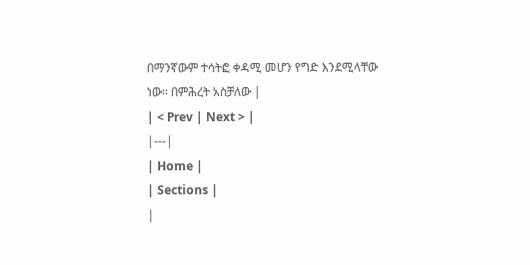በማንኛውም ተሳትፎ ቀዳሚ መሆን የግድ እንደሚላቸው ነው፡፡ በምሕረት አስቻለው |
| < Prev | Next > |
|---|
| Home |
| Sections |
|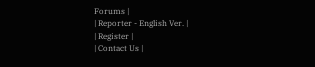Forums |
| Reporter - English Ver. |
| Register |
| Contact Us |